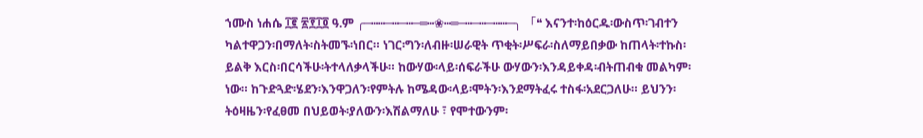ኀሙስ ነሐሴ ፲፪ ፳፻፲፬ ዓ.ም ╭─┅┅─┅─┅─═┅❀┅═─┅─┅─┅┅─╮ 「❝ እናንተ፡ከዕርዱ፡ውስጥ፡ገብተን ካልተዋጋን፡በማለት፡ስትመኙ፡ነበር። ነገር፡ግን፡ለብዙ፡ሠራዊት ጥቂት፡ሥፍራ፡ስለማይበቃው ከጠላት፡ተኩስ፡ይልቅ እርስ፡በርሳችሁ፡ትተላለቃላችሁ። ከውሃው፡ላይ፡ሰፍራችሁ ውሃውን፡እንዳይቀዳ፡ብትጠብቁ መልካም፡ነው። ከጉድጓድ፡ሄደን፡እንዋጋለን፡የምትሉ ከሜዳው፡ላይ፡ሞትን፡እንደማትፈሩ ተስፋ፡አደርጋለሁ። ይህንን፡ትዕዛዜን፡የፈፀመ በህይወት፡ያለውን፡እሽልማለሁ ፣ የሞተውንም፡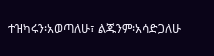ተዝካሩን፡አወጣለሁ፣ ልጁንም፡አሳድጋለሁ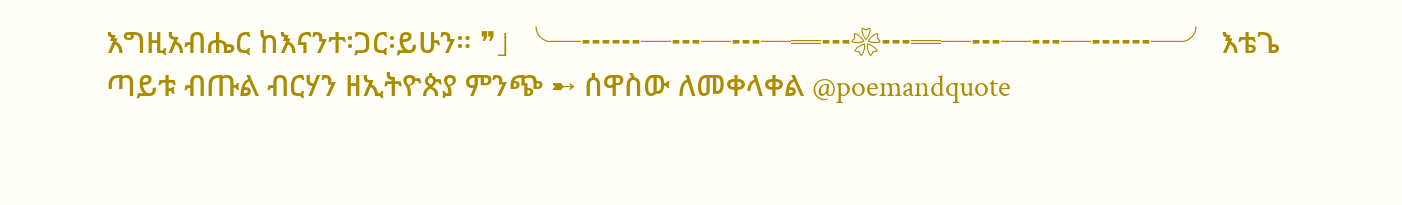እግዚአብሔር ከእናንተ፡ጋር፡ይሁን። ❞」 ╰─┅┅─┅─┅─═┅❀┅═─┅─┅─┅┅─╯ እቴጌ ጣይቱ ብጡል ብርሃን ዘኢትዮጵያ ምንጭ ➸ ሰዋስው ለመቀላቀል @poemandquote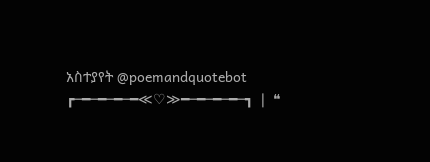አስተያየት @poemandquotebot ┏─━─━─━─━≪♡≫━─━─━─━─┓ ❘ ❝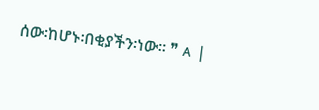ሰው፡ከሆኑ፡በቂያችን፡ነው። ❞ ᴀ ❘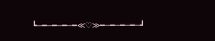┗─━─━─━─━≪♡≫━─━─━─━─┛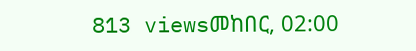813 viewsመከበር, 02:00